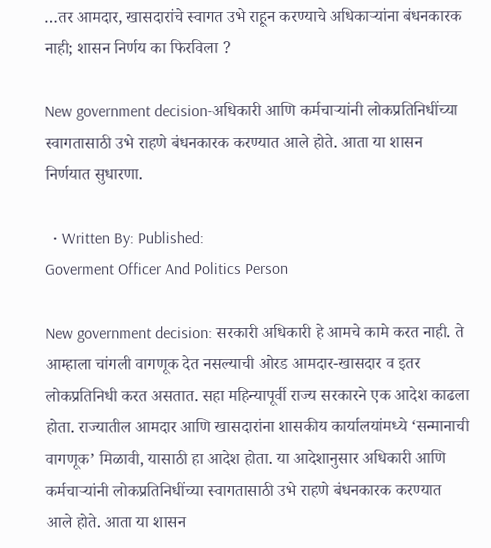…तर आमदार, खासदारांचे स्वागत उभे राहून करण्याचे अधिकाऱ्यांना बंधनकारक नाही; शासन निर्णय का फिरविला ?

New government decision-अधिकारी आणि कर्मचाऱ्यांनी लोकप्रतिनिधींच्या स्वागतासाठी उभे राहणे बंधनकारक करण्यात आले होते. आता या शासन निर्णयात सुधारणा.

  • Written By: Published:
Goverment Officer And Politics Person

New government decision: सरकारी अधिकारी हे आमचे कामे करत नाही. ते आम्हाला चांगली वागणूक देत नसल्याची ओरड आमदार-खासदार व इतर लोकप्रतिनिधी करत असतात. सहा महिन्यापूर्वी राज्य सरकारने एक आदेश काढला होता. राज्यातील आमदार आणि खासदारांना शासकीय कार्यालयांमध्ये ‘सन्मानाची वागणूक’ मिळावी, यासाठी हा आदेश होता. या आदेशानुसार अधिकारी आणि कर्मचाऱ्यांनी लोकप्रतिनिधींच्या स्वागतासाठी उभे राहणे बंधनकारक करण्यात आले होते. आता या शासन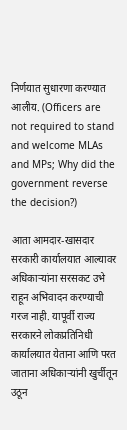निर्णयात सुधारणा करण्यात आलीय. (Officers are not required to stand and welcome MLAs and MPs; Why did the government reverse the decision?)

आता आमदार-खासदार सरकारी कार्यालयात आल्यावर अधिकाऱ्यांना सरसकट उभे राहून अभिवादन करण्याची गरज नाही. यापूर्वी राज्य सरकारने लोकप्रतिनिधी कार्यालयात येताना आणि परत जाताना अधिकाऱ्यांनी खुर्चीतून उठून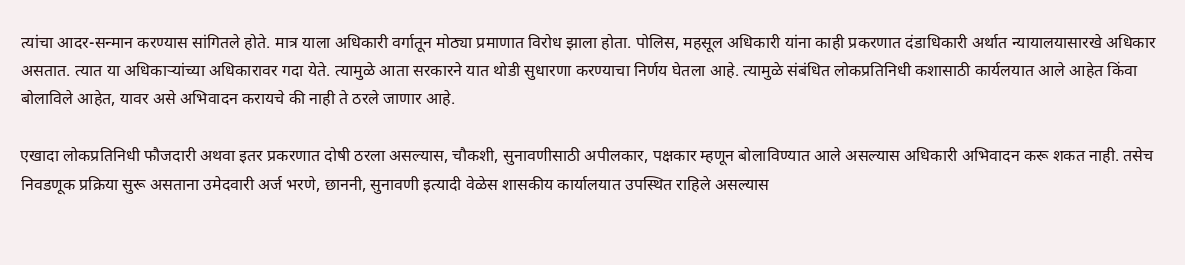त्यांचा आदर-सन्मान करण्यास सांगितले होते. मात्र याला अधिकारी वर्गातून मोठ्या प्रमाणात विरोध झाला होता. पोलिस, महसूल अधिकारी यांना काही प्रकरणात दंडाधिकारी अर्थात न्यायालयासारखे अधिकार असतात. त्यात या अधिकाऱ्यांच्या अधिकारावर गदा येते. त्यामुळे आता सरकारने यात थोडी सुधारणा करण्याचा निर्णय घेतला आहे. त्यामुळे संबंधित लोकप्रतिनिधी कशासाठी कार्यलयात आले आहेत किंवा बोलाविले आहेत, यावर असे अभिवादन करायचे की नाही ते ठरले जाणार आहे.

एखादा लोकप्रतिनिधी फौजदारी अथवा इतर प्रकरणात दोषी ठरला असल्यास, चौकशी, सुनावणीसाठी अपीलकार, पक्षकार म्हणून बोलाविण्यात आले असल्यास अधिकारी अभिवादन करू शकत नाही. तसेच निवडणूक प्रक्रिया सुरू असताना उमेदवारी अर्ज भरणे, छाननी, सुनावणी इत्यादी वेळेस शासकीय कार्यालयात उपस्थित राहिले असल्यास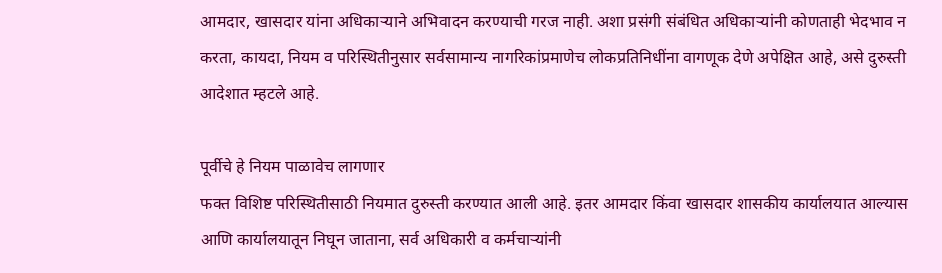आमदार, खासदार यांना अधिकाऱ्याने अभिवादन करण्याची गरज नाही. अशा प्रसंगी संबंधित अधिकाऱ्यांनी कोणताही भेदभाव न करता, कायदा, नियम व परिस्थितीनुसार सर्वसामान्य नागरिकांप्रमाणेच लोकप्रतिनिधींना वागणूक देणे अपेक्षित आहे, असे दुरुस्ती आदेशात म्हटले आहे.

पूर्वीचे हे नियम पाळावेच लागणार
फक्त विशिष्ट परिस्थितीसाठी नियमात दुरुस्ती करण्यात आली आहे. इतर आमदार किंवा खासदार शासकीय कार्यालयात आल्यास आणि कार्यालयातून निघून जाताना, सर्व अधिकारी व कर्मचाऱ्यांनी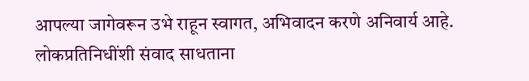आपल्या जागेवरून उभे राहून स्वागत, अभिवादन करणे अनिवार्य आहे. लोकप्रतिनिधींशी संवाद साधताना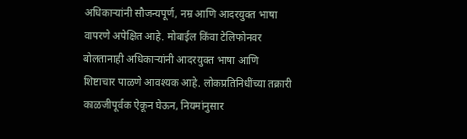अधिकाऱ्यांनी सौजन्यपूर्ण, नम्र आणि आदरयुक्त भाषा वापरणे अपेक्षित आहे. मोबाईल किंवा टेलिफोनवर बोलतानाही अधिकाऱ्यांनी आदरयुक्त भाषा आणि शिष्टाचार पाळणे आवश्यक आहे. लोकप्रतिनिधींच्या तक्रारी काळजीपूर्वक ऐकून घेऊन, नियमांनुसार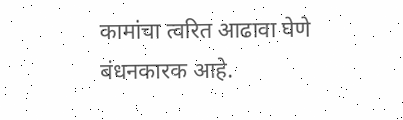कामांचा त्वरित आढावा घेणे बंधनकारक आहे.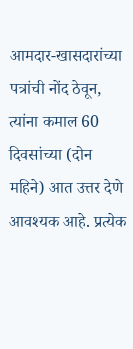आमदार-खासदारांच्या पत्रांची नोंद ठेवून, त्यांना कमाल 60 दिवसांच्या (दोन महिने) आत उत्तर देणे आवश्यक आहे. प्रत्येक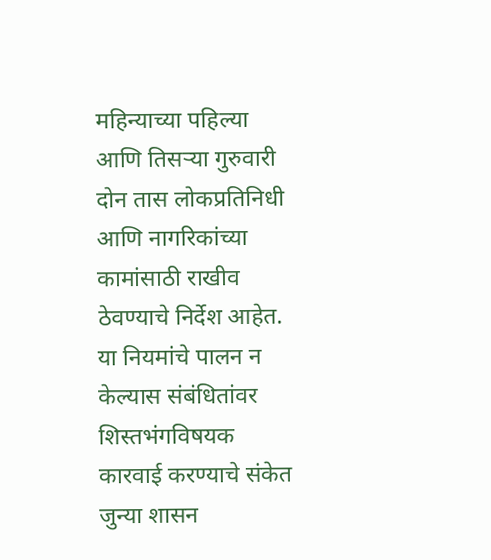महिन्याच्या पहिल्या आणि तिसऱ्या गुरुवारी दोन तास लोकप्रतिनिधी आणि नागरिकांच्या कामांसाठी राखीव ठेवण्याचे निर्देश आहेत. या नियमांचे पालन न केल्यास संबंधितांवर शिस्तभंगविषयक कारवाई करण्याचे संकेत जुन्या शासन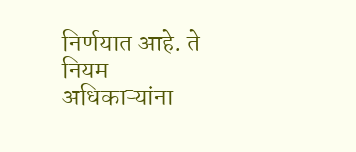निर्णयात आहे. ते नियम अधिकाऱ्यांना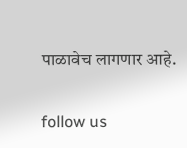पाळावेच लागणार आहे.

follow us